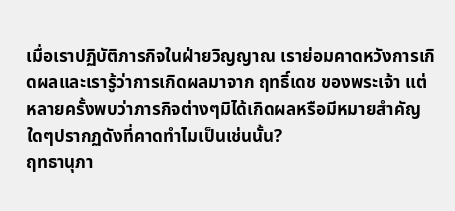เมื่อเราปฏิบัติภารกิจในฝ่ายวิญญาณ เราย่อมคาดหวังการเกิดผลและเรารู้ว่าการเกิดผลมาจาก ฤทธิ์เดช ของพระเจ้า แต่หลายครั้งพบว่าภารกิจต่างๆมิได้เกิดผลหรือมีหมายสำคัญใดๆปรากฏดังที่คาดทำไมเป็นเช่นนั้น?
ฤทธานุภา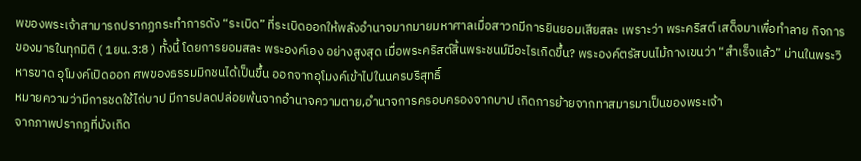พของพระเจ้าสามารถปรากฏกระทำการดัง “ระเบิด” ที่ระเบิดออกให้พลังอำนาจมากมายมหาศาลเมื่อสาวกมีการยินยอมเสียสละ เพราะว่า พระคริสต์ เสด็จมาเพื่อทำลาย กิจการของมารในทุกมิติ ( 1ยน.3:8 ) ทั้งนี้ โดยการยอมสละ พระองค์เอง อย่างสูงสุด เมื่อพระคริสต์สิ้นพระชนม์มีอะไรเกิดขึ้น? พระองค์ตรัสบนไม้กางเขนว่า “สำเร็จแล้ว” ม่านในพระวิหารขาด อุโมงค์เปิดออก ศพของธรรมมิกชนได้เป็นขึ้น ออกจากอุโมงค์เข้าไปในนครบริสุทธิ์
หมายความว่ามีการชดใช้ไถ่บาป มีการปลดปล่อยพ้นจากอำนาจความตาย,อำนาจการครอบครองจากบาป เกิดการย้ายจากทาสมารมาเป็นของพระเจ้า
จากภาพปรากฎที่บังเกิด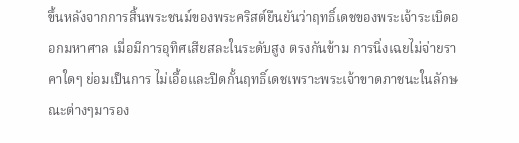ขึ้นหลังจากการสิ้นพระชนม์ของพระคริสต์ยืนยันว่าฤทธิ์เดชของพระเจ้าระเบิดออกมหาศาล เมื่อมีการอุทิศเสียสละในระดับสูง ตรงกันข้าม การนิ่งเฉยไม่จ่ายราคาใดๆ ย่อมเป็นการ ไม่เอื้อและปิดกั้นฤทธิ์เดชเพราะพระเจ้าขาดภาชนะในลักษณะต่างๆมารอง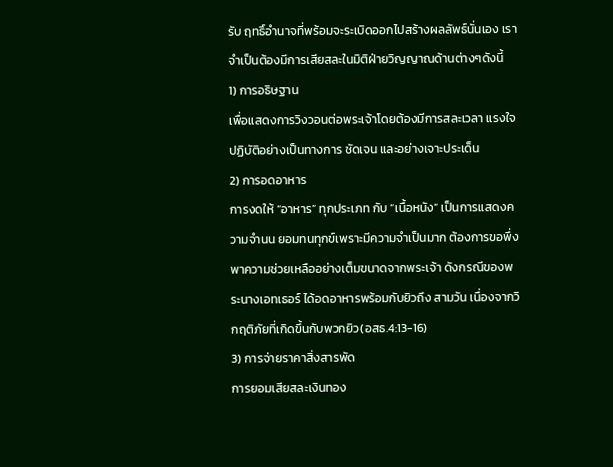รับ ฤทธิ์อำนาจที่พร้อมจะระเบิดออกไปสร้างผลลัพธ์นั่นเอง เราจำเป็นต้องมีการเสียสละในมิติฝ่ายวิญญาณด้านต่างๆดังนี้
1) การอธิษฐาน
เพื่อแสดงการวิงวอนต่อพระเจ้าโดยต้องมีการสละเวลา แรงใจ ปฏิบัติอย่างเป็นทางการ ชัดเจน และอย่างเจาะประเด็น
2) การอดอาหาร
การงดให้ “อาหาร” ทุกประเภท กับ “เนื้อหนัง” เป็นการแสดงความจำนน ยอมทนทุกข์เพราะมีความจำเป็นมาก ต้องการขอพึ่งพาความช่วยเหลืออย่างเต็มขนาดจากพระเจ้า ดังกรณีของพระนางเอทเธอร์ ได้อดอาหารพร้อมกับยิวถึง สามวัน เนื่องจากวิกฤติภัยที่เกิดขึ้นกับพวกยิว(อสธ.4:13-16)
3) การจ่ายราคาสิ่งสารพัด
การยอมเสียสละเงินทอง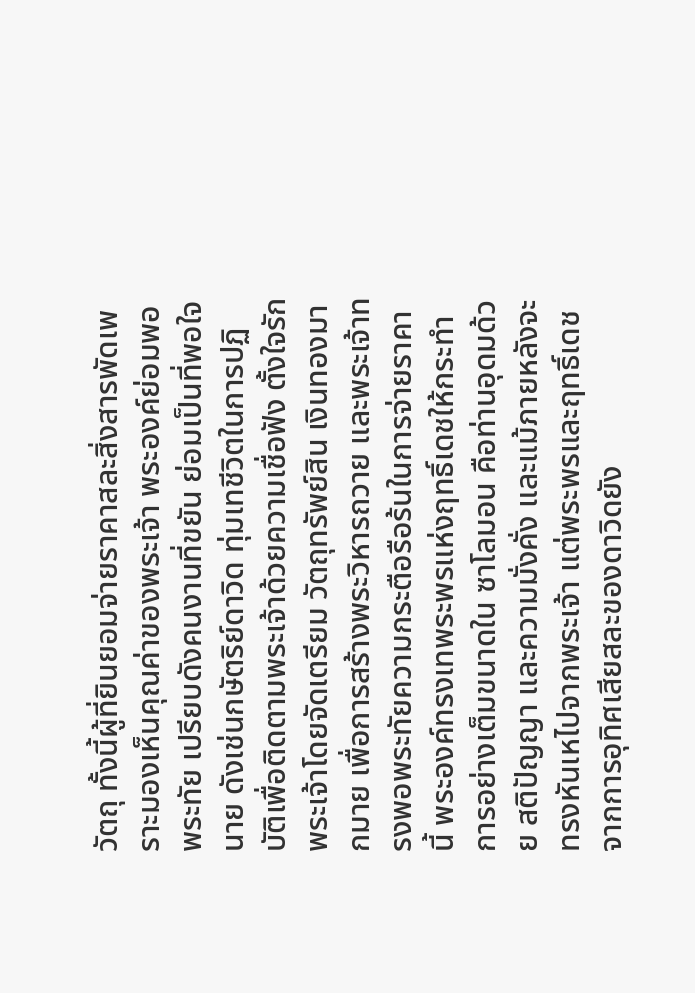วัตถุ ทั้งนี้ผู้ที่ยินยอมจ่ายราคาสละสิ่งสารพัดเพราะมองเห็นคุณค่าของพระเจ้า พระองค์ย่อมพอพระทัย เปรียบดังคนงานที่ขยัน ย่อมเป็นที่พอใจนาย ดังเช่นกษัตริย์ดาวิด ทุ่มเทชีวิตในการปฏิบัติเพื่อติดตามพระเจ้าด้วยความเชื่อฟัง ตั้งใจรักพระเจ้าโดยจัดเตรียม วัตถุทรัพย์สิน เงินทองมากมาย เพื่อการสร้างพระวิหารถวาย และพระเจ้าทรงพอพระทัยความกระตือรือร้นในการจ่ายราคานี้ พระองค์ทรงเทพระพรแห่งฤทธิ์เดชให้กระทำการอย่างเต็มขนาดใน ซาโลมอน คือท่านอุดมด้วย สติปัญญา และความมั่งคั่ง และแม้ภายหลังจะทรงหันเหไปจากพระเจ้า แต่พระพรและฤทธิ์เดชจากการอุทิศเสียสละของดาวิดยัง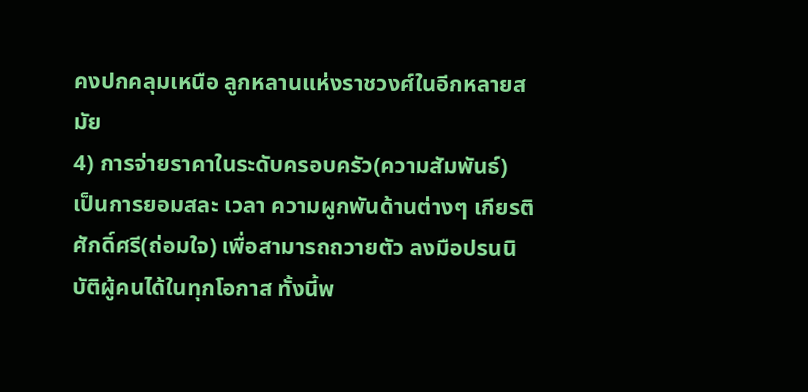คงปกคลุมเหนือ ลูกหลานแห่งราชวงศ์ในอีกหลายสมัย
4) การจ่ายราคาในระดับครอบครัว(ความสัมพันธ์)
เป็นการยอมสละ เวลา ความผูกพันด้านต่างๆ เกียรติศักดิ์ศรี(ถ่อมใจ) เพื่อสามารถถวายตัว ลงมือปรนนิบัติผู้คนได้ในทุกโอกาส ทั้งนี้พ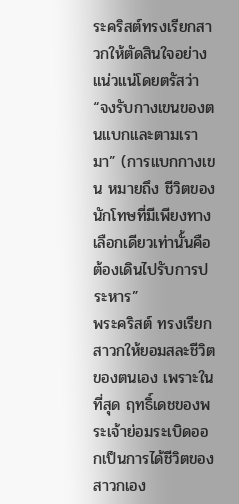ระคริสต์ทรงเรียกสาวกให้ตัดสินใจอย่างแน่วแน่โดยตรัสว่า “จงรับกางเขนของตนแบกและตามเรามา” (การแบกกางเขน หมายถึง ชีวิตของนักโทษที่มีเพียงทางเลือกเดียวเท่านั้นคือต้องเดินไปรับการประหาร”
พระคริสต์ ทรงเรียกสาวกให้ยอมสละชีวิตของตนเอง เพราะในที่สุด ฤทธิ์เดชของพระเจ้าย่อมระเบิดออกเป็นการได้ชีวิตของสาวกเอง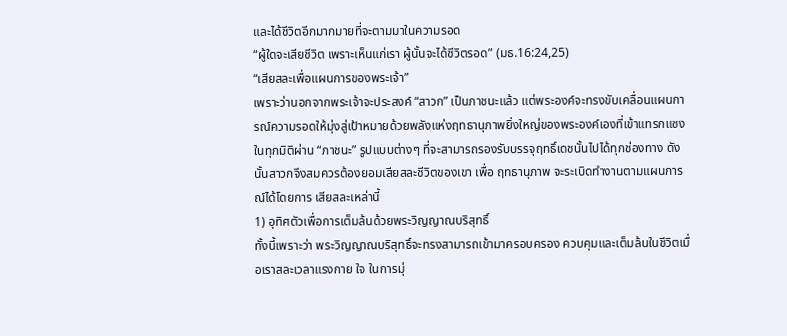และได้ชีวิตอีกมากมายที่จะตามมาในความรอด
“ผู้ใดจะเสียชีวิต เพราะเห็นแก่เรา ผู้นั้นจะได้ชีวิตรอด” (มธ.16:24,25)
“เสียสละเพื่อแผนการของพระเจ้า”
เพราะว่านอกจากพระเจ้าจะประสงค์ “สาวก” เป็นภาชนะแล้ว แต่พระองค์จะทรงขับเคลื่อนแผนการณ์ความรอดให้มุ่งสู่เป้าหมายด้วยพลังแห่งฤทธานุภาพยิ่งใหญ่ของพระองค์เองที่เข้าแทรกแซงในทุกมิติผ่าน “ภาชนะ” รูปแบบต่างๆ ที่จะสามารถรองรับบรรจุฤทธิ์เดชนั้นไปได้ทุกช่องทาง ดังนั้นสาวกจึงสมควรต้องยอมเสียสละชีวิตของเขา เพื่อ ฤทธานุภาพ จะระเบิดทำงานตามแผนการณ์ได้โดยการ เสียสละเหล่านี้
1) อุทิศตัวเพื่อการเต็มล้นด้วยพระวิญญาณบริสุทธิ์
ทั้งนี้เพราะว่า พระวิญญาณบริสุทธิ์จะทรงสามารถเข้ามาครอบครอง ควบคุมและเต็มล้นในชีวิตเมื่อเราสละเวลาแรงกาย ใจ ในการมุ่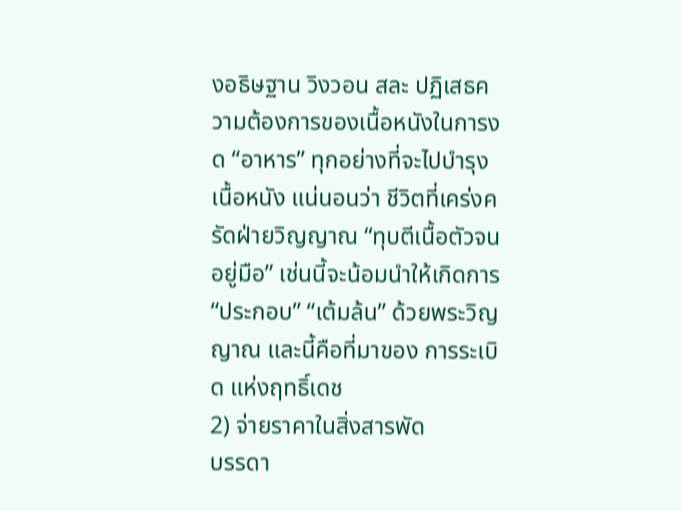งอธิษฐาน วิงวอน สละ ปฏิเสธความต้องการของเนื้อหนังในการงด “อาหาร” ทุกอย่างที่จะไปบำรุงเนื้อหนัง แน่นอนว่า ชีวิตที่เคร่งครัดฝ่ายวิญญาณ “ทุบตีเนื้อตัวจนอยู่มือ” เช่นนี้จะน้อมนำให้เกิดการ “ประกอบ” “เต้มล้น” ด้วยพระวิญญาณ และนี้คือที่มาของ การระเบิด แห่งฤทธิ์เดช
2) จ่ายราคาในสิ่งสารพัด
บรรดา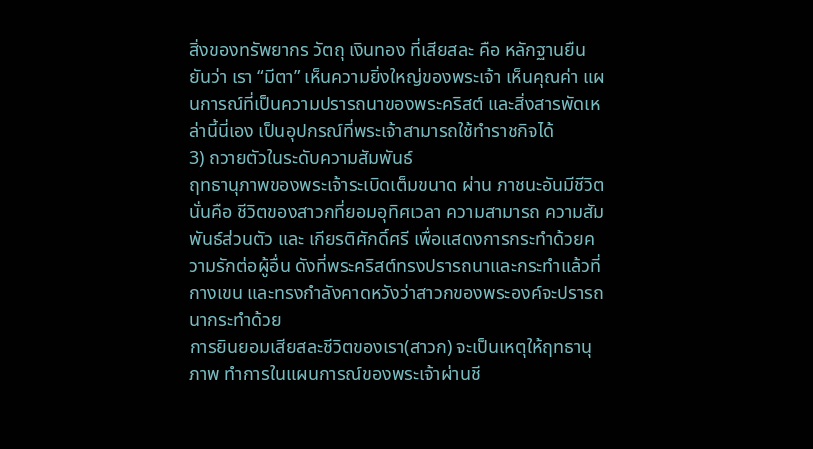สิ่งของทรัพยากร วัตถุ เงินทอง ที่เสียสละ คือ หลักฐานยืนยันว่า เรา “มีตา” เห็นความยิ่งใหญ่ของพระเจ้า เห็นคุณค่า แผนการณ์ที่เป็นความปรารถนาของพระคริสต์ และสิ่งสารพัดเหล่านี้นี่เอง เป็นอุปกรณ์ที่พระเจ้าสามารถใช้ทำราชกิจได้
3) ถวายตัวในระดับความสัมพันธ์
ฤทธานุภาพของพระเจ้าระเบิดเต็มขนาด ผ่าน ภาชนะอันมีชีวิต นั่นคือ ชีวิตของสาวกที่ยอมอุทิศเวลา ความสามารถ ความสัมพันธ์ส่วนตัว และ เกียรติศักดิ์ศรี เพื่อแสดงการกระทำด้วยความรักต่อผู้อื่น ดังที่พระคริสต์ทรงปรารถนาและกระทำแล้วที่กางเขน และทรงกำลังคาดหวังว่าสาวกของพระองค์จะปรารถนากระทำด้วย
การยินยอมเสียสละชีวิตของเรา(สาวก) จะเป็นเหตุให้ฤทธานุภาพ ทำการในแผนการณ์ของพระเจ้าผ่านชี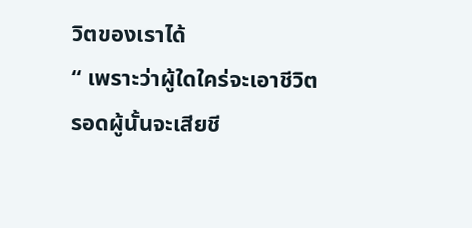วิตของเราได้
“ เพราะว่าผู้ใดใคร่จะเอาชีวิตรอดผู้นั้นจะเสียชี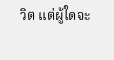วิต แต่ผู้ใดจะ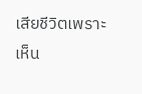เสียชีวิตเพราะเห็น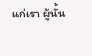แก่เรา ผู้นั้น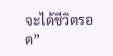จะได้ชีวิตรอด”